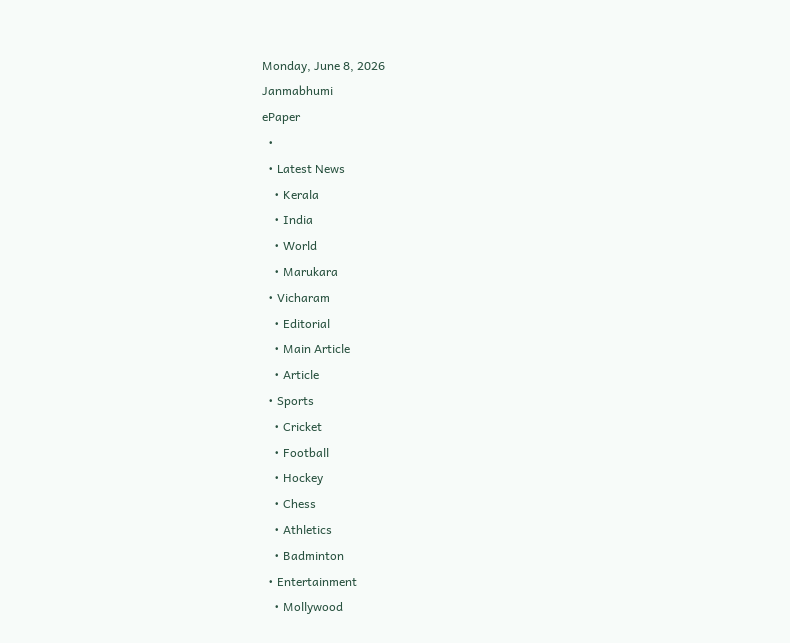Monday, June 8, 2026
Janmabhumi
ePaper
  •
  • Latest News
    • Kerala
    • India
    • World
    • Marukara
  • Vicharam
    • Editorial
    • Main Article
    • Article
  • Sports
    • Cricket
    • Football
    • Hockey
    • Chess
    • Athletics
    • Badminton
  • Entertainment
    • Mollywood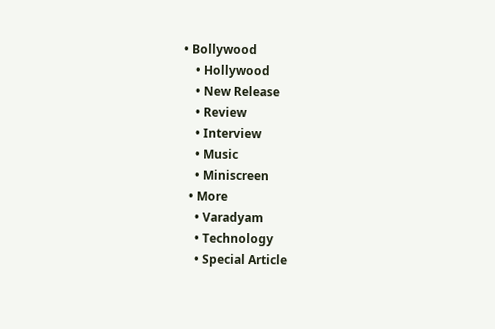• Bollywood
    • Hollywood
    • New Release
    • Review
    • Interview
    • Music
    • Miniscreen
  • More
    • Varadyam
    • Technology
    • Special Article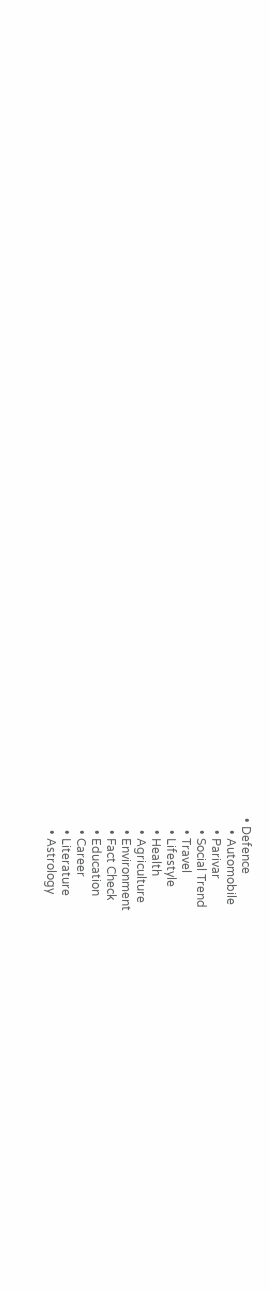• Defence
    • Automobile
    • Parivar
    • Social Trend
    • Travel
    • Lifestyle
    • Health
    • Agriculture
    • Environment
    • Fact Check
    • Education
    • Career
    • Literature
    • Astrology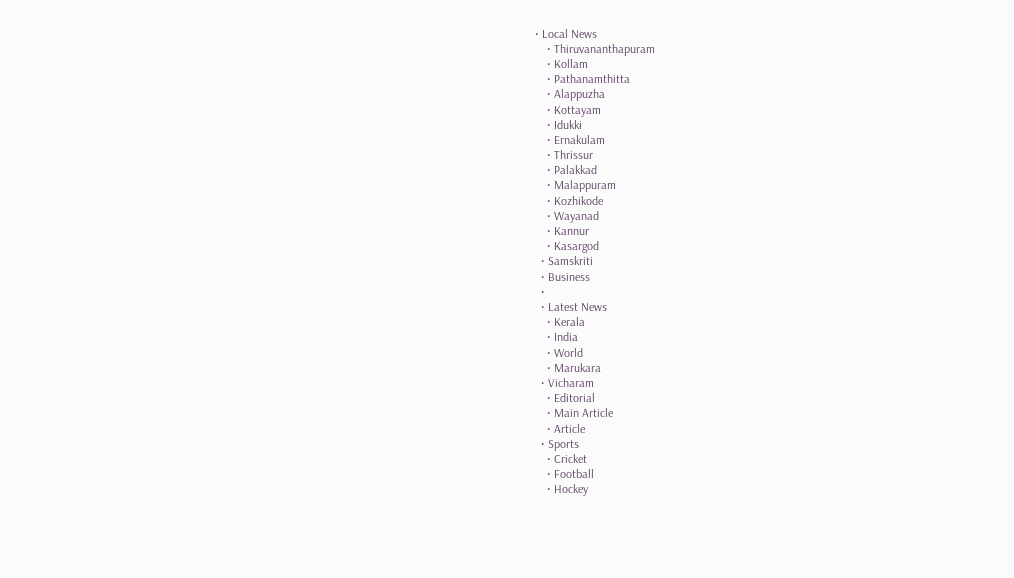• Local News
    • Thiruvananthapuram
    • Kollam
    • Pathanamthitta
    • Alappuzha
    • Kottayam
    • Idukki
    • Ernakulam
    • Thrissur
    • Palakkad
    • Malappuram
    • Kozhikode
    • Wayanad
    • Kannur
    • Kasargod
  • Samskriti
  • Business
  •
  • Latest News
    • Kerala
    • India
    • World
    • Marukara
  • Vicharam
    • Editorial
    • Main Article
    • Article
  • Sports
    • Cricket
    • Football
    • Hockey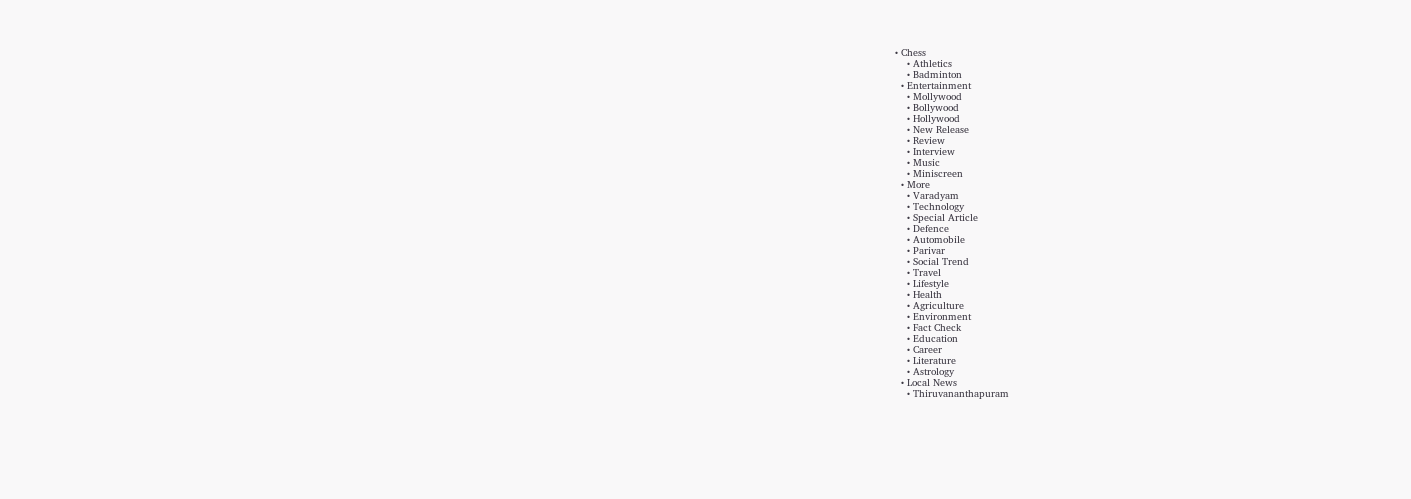• Chess
    • Athletics
    • Badminton
  • Entertainment
    • Mollywood
    • Bollywood
    • Hollywood
    • New Release
    • Review
    • Interview
    • Music
    • Miniscreen
  • More
    • Varadyam
    • Technology
    • Special Article
    • Defence
    • Automobile
    • Parivar
    • Social Trend
    • Travel
    • Lifestyle
    • Health
    • Agriculture
    • Environment
    • Fact Check
    • Education
    • Career
    • Literature
    • Astrology
  • Local News
    • Thiruvananthapuram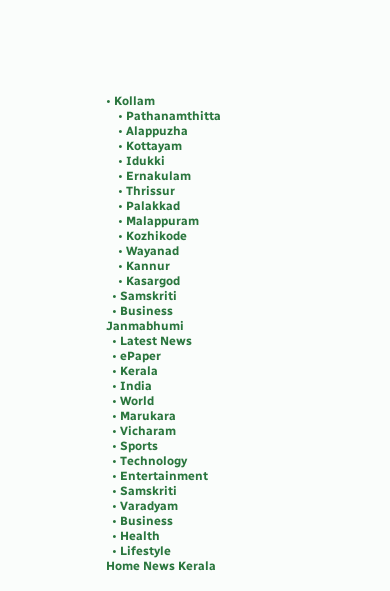• Kollam
    • Pathanamthitta
    • Alappuzha
    • Kottayam
    • Idukki
    • Ernakulam
    • Thrissur
    • Palakkad
    • Malappuram
    • Kozhikode
    • Wayanad
    • Kannur
    • Kasargod
  • Samskriti
  • Business
Janmabhumi
  • Latest News
  • ePaper
  • Kerala
  • India
  • World
  • Marukara
  • Vicharam
  • Sports
  • Technology
  • Entertainment
  • Samskriti
  • Varadyam
  • Business
  • Health
  • Lifestyle
Home News Kerala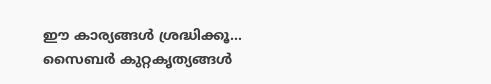ഈ കാര്യങ്ങള്‍ ശ്രദ്ധിക്കൂ… സൈബര്‍ കുറ്റകൃത്യങ്ങള്‍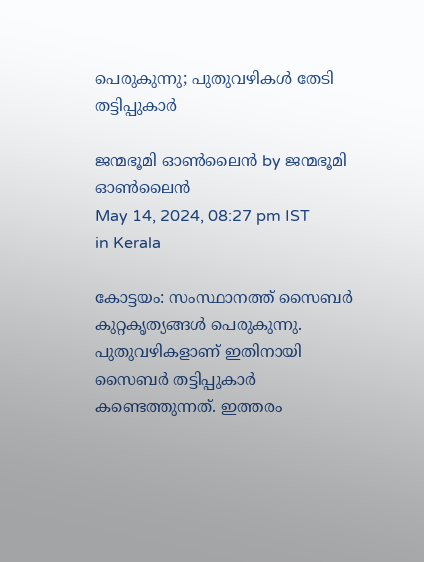പെരുകുന്നു; പുതുവഴികള്‍ തേടി തട്ടിപ്പുകാര്‍

ജന്മഭൂമി ഓണ്‍ലൈന്‍ by ജന്മഭൂമി ഓണ്‍ലൈന്‍
May 14, 2024, 08:27 pm IST
in Kerala

കോട്ടയം: സംസ്ഥാനത്ത് സൈബര്‍ കുറ്റകൃത്യങ്ങള്‍ പെരുകുന്നു. പുതുവഴികളാണ് ഇതിനായി സൈബര്‍ തട്ടിപ്പുകാര്‍ കണ്ടെത്തുന്നത്. ഇത്തരം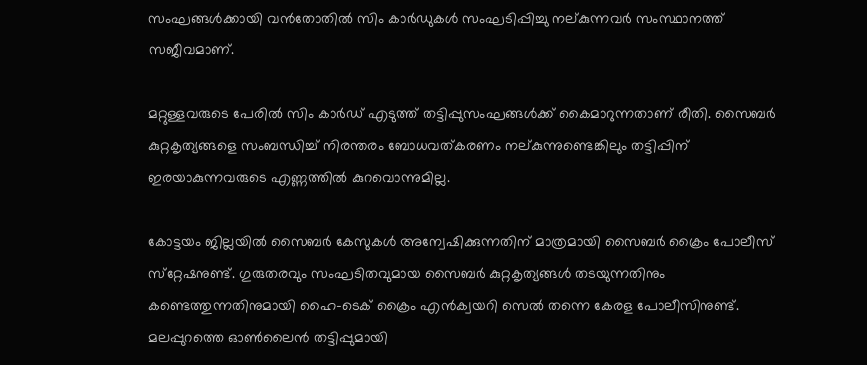സംഘങ്ങള്‍ക്കായി വന്‍തോതില്‍ സിം കാര്‍ഡുകള്‍ സംഘടിപ്പിച്ചു നല്കുന്നവര്‍ സംസ്ഥാനത്ത് സജീവമാണ്.

മറ്റുള്ളവരുടെ പേരില്‍ സിം കാര്‍ഡ് എടുത്ത് തട്ടിപ്പുസംഘങ്ങള്‍ക്ക് കൈമാറുന്നതാണ് രീതി. സൈബര്‍ കുറ്റകൃത്യങ്ങളെ സംബന്ധിച്ച് നിരന്തരം ബോധവത്കരണം നല്കുന്നുണ്ടെങ്കിലും തട്ടിപ്പിന് ഇരയാകുന്നവരുടെ എണ്ണത്തില്‍ കുറവൊന്നുമില്ല.

കോട്ടയം ജില്ലയില്‍ സൈബര്‍ കേസുകള്‍ അന്വേഷിക്കുന്നതിന് മാത്രമായി സൈബര്‍ ക്രൈം പോലീസ് സ്‌റ്റേഷനുണ്ട്. ഗുരുതരവും സംഘടിതവുമായ സൈബര്‍ കുറ്റകൃത്യങ്ങള്‍ തടയുന്നതിനും കണ്ടെത്തുന്നതിനുമായി ഹൈ-ടെക് ക്രൈം എന്‍ക്വയറി സെല്‍ തന്നെ കേരള പോലീസിനുണ്ട്. മലപ്പുറത്തെ ഓണ്‍ലൈന്‍ തട്ടിപ്പുമായി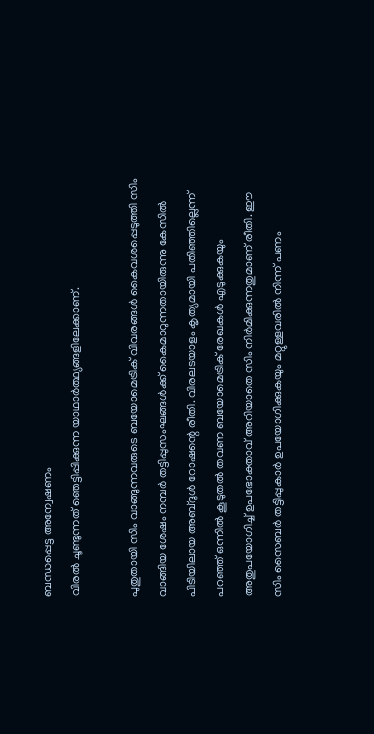ബന്ധപ്പെട്ട അന്വേഷണം
വിരല്‍ ചൂണ്ടുന്നത് ഞെട്ടിപ്പിക്കുന്ന യാഥാര്‍ത്ഥ്യങ്ങളിലേക്കാണ്.

പുതുതായി സിം വാങ്ങുന്നവരുടെ ബയോമെട്രിക് വിവരങ്ങള്‍ കൈവശപ്പെടുത്തി സിം വാങ്ങിയ ശേഷം നമ്പര്‍ തട്ടിപ്പുസംഘങ്ങള്‍ക്ക് കൈമാറുന്നതായിരുന്നു കേസില്‍ പിടിയിലായ അബ്ദുള്‍ റോഷന്റെ രീതി. വിരലടയാളം കൃത്യമായി പതിഞ്ഞില്ലെന്ന് പറഞ്ഞ് ഒന്നില്‍ കൂടുതല്‍ തവണ ബയോമെട്രിക് രേഖകള്‍ എടുക്കുകയും അതുപയോഗിച്ച് ഉപഭോക്താവ് അറിയാതെ സിം നിര്‍മിക്കുന്നതുമാണ് രീതി. ഈ സിം സൈബര്‍ തട്ടിപ്പുകാര്‍ ഉപയോഗിക്കുകയും മറ്റുള്ളവരില്‍ നിന്ന് പണം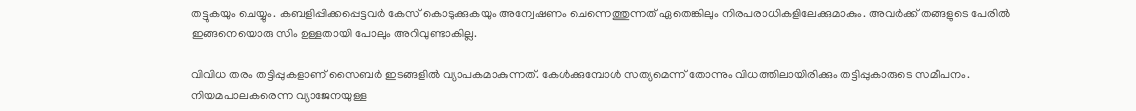തട്ടുകയും ചെയ്യും. കബളിപ്പിക്കപ്പെട്ടവര്‍ കേസ് കൊടുക്കുകയും അന്വേഷണം ചെന്നെത്തുന്നത് ഏതെങ്കിലും നിരപരാധികളിലേക്കുമാകും. അവര്‍ക്ക് തങ്ങളുടെ പേരില്‍ ഇങ്ങനെയൊരു സിം ഉള്ളതായി പോലും അറിവുണ്ടാകില്ല.

വിവിധ തരം തട്ടിപ്പുകളാണ് സൈബര്‍ ഇടങ്ങളില്‍ വ്യാപകമാകുന്നത്. കേള്‍ക്കുമ്പോള്‍ സത്യമെന്ന് തോന്നും വിധത്തിലായിരിക്കും തട്ടിപ്പുകാരുടെ സമീപനം. നിയമപാലകരെന്ന വ്യാജേനയുള്ള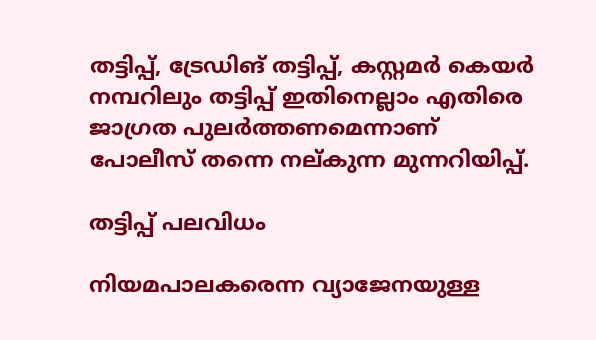തട്ടിപ്പ്, ട്രേഡിങ് തട്ടിപ്പ്, കസ്റ്റമര്‍ കെയര്‍ നമ്പറിലും തട്ടിപ്പ് ഇതിനെല്ലാം എതിരെ ജാഗ്രത പുലര്‍ത്തണമെന്നാണ് പോലീസ് തന്നെ നല്കുന്ന മുന്നറിയിപ്പ്.

തട്ടിപ്പ് പലവിധം

നിയമപാലകരെന്ന വ്യാജേനയുള്ള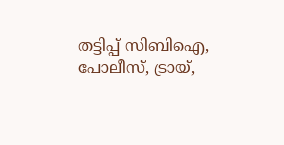തട്ടിപ്പ് സിബിഐ, പോലീസ്, ട്രായ്,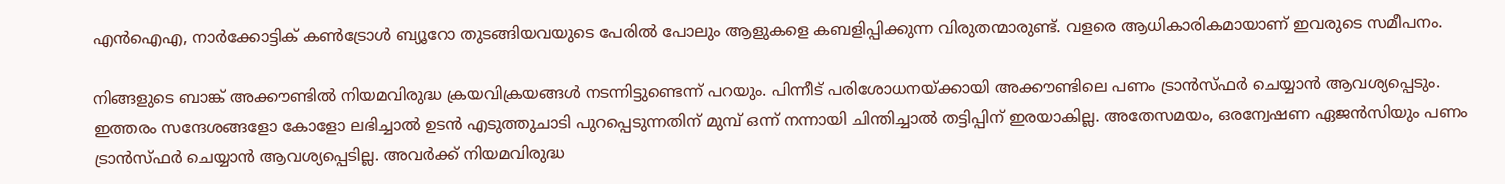എന്‍ഐഎ, നാര്‍ക്കോട്ടിക് കണ്‍ട്രോള്‍ ബ്യൂറോ തുടങ്ങിയവയുടെ പേരില്‍ പോലും ആളുകളെ കബളിപ്പിക്കുന്ന വിരുതന്മാരുണ്ട്. വളരെ ആധികാരികമായാണ് ഇവരുടെ സമീപനം.

നിങ്ങളുടെ ബാങ്ക് അക്കൗണ്ടില്‍ നിയമവിരുദ്ധ ക്രയവിക്രയങ്ങള്‍ നടന്നിട്ടുണ്ടെന്ന് പറയും. പിന്നീട് പരിശോധനയ്‌ക്കായി അക്കൗണ്ടിലെ പണം ട്രാന്‍സ്ഫര്‍ ചെയ്യാന്‍ ആവശ്യപ്പെടും.
ഇത്തരം സന്ദേശങ്ങളോ കോളോ ലഭിച്ചാല്‍ ഉടന്‍ എടുത്തുചാടി പുറപ്പെടുന്നതിന് മുമ്പ് ഒന്ന് നന്നായി ചിന്തിച്ചാല്‍ തട്ടിപ്പിന് ഇരയാകില്ല. അതേസമയം, ഒരന്വേഷണ ഏജന്‍സിയും പണം ട്രാന്‍സ്ഫര്‍ ചെയ്യാന്‍ ആവശ്യപ്പെടില്ല. അവര്‍ക്ക് നിയമവിരുദ്ധ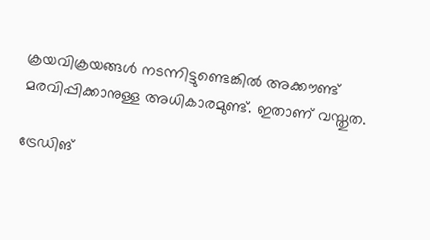ക്രയവിക്രയങ്ങള്‍ നടന്നിട്ടുണ്ടെങ്കില്‍ അക്കൗണ്ട് മരവിപ്പിക്കാനുള്ള അധികാരമുണ്ട്. ഇതാണ് വസ്തുത.

ട്രേഡിങ്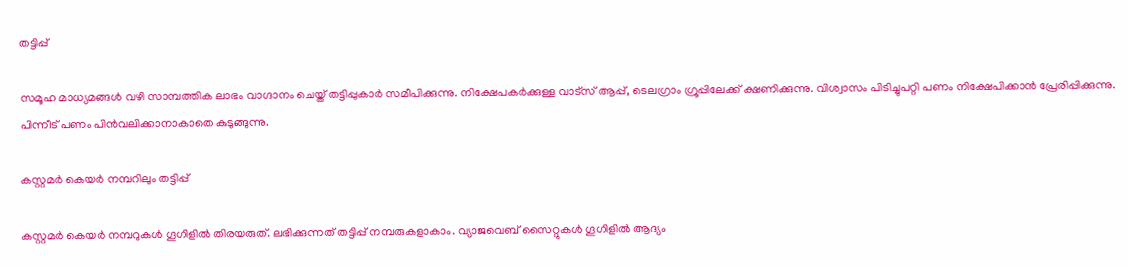തട്ടിപ്പ്

സമൂഹ മാധ്യമങ്ങള്‍ വഴി സാമ്പത്തിക ലാഭം വാഗ്ദാനം ചെയ്ത് തട്ടിപ്പുകാര്‍ സമീപിക്കുന്നു. നിക്ഷേപകര്‍ക്കുള്ള വാട്‌സ് ആപ്പ്, ടെലഗ്രാം ഗ്രൂപ്പിലേക്ക് ക്ഷണിക്കുന്നു. വിശ്വാസം പിടിച്ചുപറ്റി പണം നിക്ഷേപിക്കാന്‍ പ്രേരിപ്പിക്കുന്നു. പിന്നീട് പണം പിന്‍വലിക്കാനാകാതെ കുടുങ്ങുന്നു.

കസ്റ്റമര്‍ കെയര്‍ നമ്പറിലും തട്ടിപ്പ്

കസ്റ്റമര്‍ കെയര്‍ നമ്പറുകള്‍ ഗൂഗിളില്‍ തിരയരുത്. ലഭിക്കുന്നത് തട്ടിപ്പ് നമ്പരുകളാകാം. വ്യാജവെബ് സൈറ്റുകള്‍ ഗൂഗിളില്‍ ആദ്യം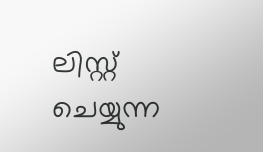ലിസ്റ്റ് ചെയ്യുന്ന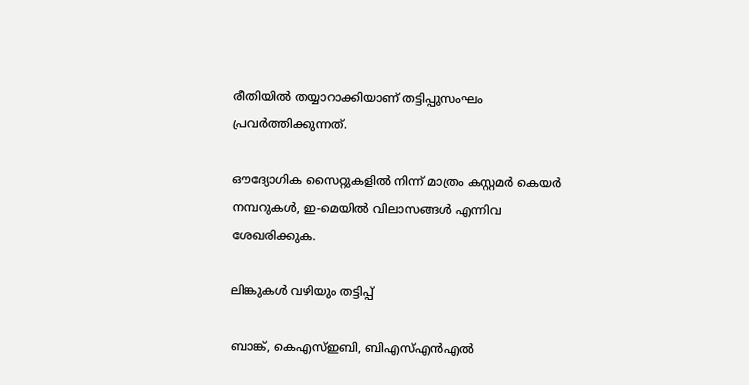രീതിയില്‍ തയ്യാറാക്കിയാണ് തട്ടിപ്പുസംഘം പ്രവര്‍ത്തിക്കുന്നത്.

ഔദ്യോഗിക സൈറ്റുകളില്‍ നിന്ന് മാത്രം കസ്റ്റമര്‍ കെയര്‍ നമ്പറുകള്‍, ഇ-മെയില്‍ വിലാസങ്ങള്‍ എന്നിവ ശേഖരിക്കുക.

ലിങ്കുകള്‍ വഴിയും തട്ടിപ്പ്

ബാങ്ക്, കെഎസ്ഇബി, ബിഎസ്എന്‍എല്‍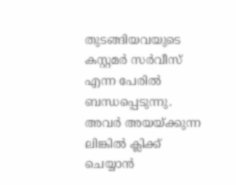തുടങ്ങിയവയുടെ കസ്റ്റമര്‍ സര്‍വീസ് എന്ന പേരില്‍ ബന്ധപ്പെടുന്നു. അവര്‍ അയയ്‌ക്കുന്ന ലിങ്കില്‍ ക്ലിക്ക് ചെയ്യാന്‍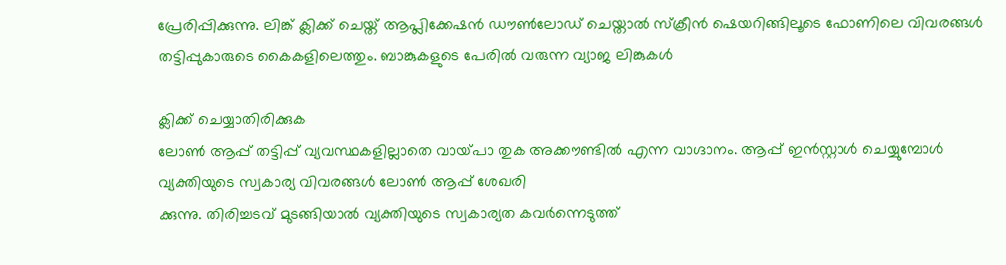പ്രേരിപ്പിക്കുന്നു. ലിങ്ക് ക്ലിക്ക് ചെയ്ത് ആപ്ലിക്കേഷന്‍ ഡൗണ്‍ലോഡ് ചെയ്താല്‍ സ്‌ക്രീന്‍ ഷെയറിങ്ങിലൂടെ ഫോണിലെ വിവരങ്ങള്‍ തട്ടിപ്പുകാരുടെ കൈകളിലെത്തും. ബാങ്കുകളുടെ പേരില്‍ വരുന്ന വ്യാജ ലിങ്കുകള്‍

ക്ലിക്ക് ചെയ്യാതിരിക്കുക
ലോണ്‍ ആപ്പ് തട്ടിപ്പ് വ്യവസ്ഥകളില്ലാതെ വായ്‌പാ തുക അക്കൗണ്ടില്‍ എന്ന വാഗ്ദാനം. ആപ്പ് ഇന്‍സ്റ്റാള്‍ ചെയ്യുമ്പോള്‍ വ്യക്തിയുടെ സ്വകാര്യ വിവരങ്ങള്‍ ലോണ്‍ ആപ്പ് ശേഖരി
ക്കുന്നു. തിരിച്ചടവ് മുടങ്ങിയാല്‍ വ്യക്തിയുടെ സ്വകാര്യത കവര്‍ന്നെടുത്ത്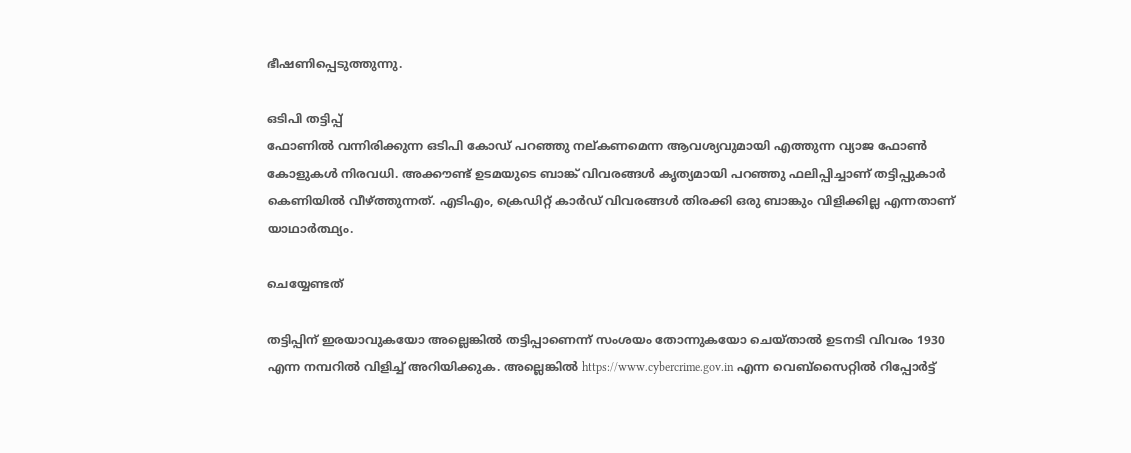ഭീഷണിപ്പെടുത്തുന്നു.

ഒടിപി തട്ടിപ്പ്
ഫോണില്‍ വന്നിരിക്കുന്ന ഒടിപി കോഡ് പറഞ്ഞു നല്കണമെന്ന ആവശ്യവുമായി എത്തുന്ന വ്യാജ ഫോണ്‍ കോളുകള്‍ നിരവധി. അക്കൗണ്ട് ഉടമയുടെ ബാങ്ക് വിവരങ്ങള്‍ കൃത്യമായി പറഞ്ഞു ഫലിപ്പിച്ചാണ് തട്ടിപ്പുകാര്‍ കെണിയില്‍ വീഴ്‌ത്തുന്നത്. എടിഎം, ക്രെഡിറ്റ് കാര്‍ഡ് വിവരങ്ങള്‍ തിരക്കി ഒരു ബാങ്കും വിളിക്കില്ല എന്നതാണ് യാഥാര്‍ത്ഥ്യം.

ചെയ്യേണ്ടത്

തട്ടിപ്പിന് ഇരയാവുകയോ അല്ലെങ്കില്‍ തട്ടിപ്പാണെന്ന് സംശയം തോന്നുകയോ ചെയ്താല്‍ ഉടനടി വിവരം 1930 എന്ന നമ്പറില്‍ വിളിച്ച് അറിയിക്കുക. അല്ലെങ്കില്‍ https://www.cybercrime.gov.in എന്ന വെബ്‌സൈറ്റില്‍ റിപ്പോര്‍ട്ട്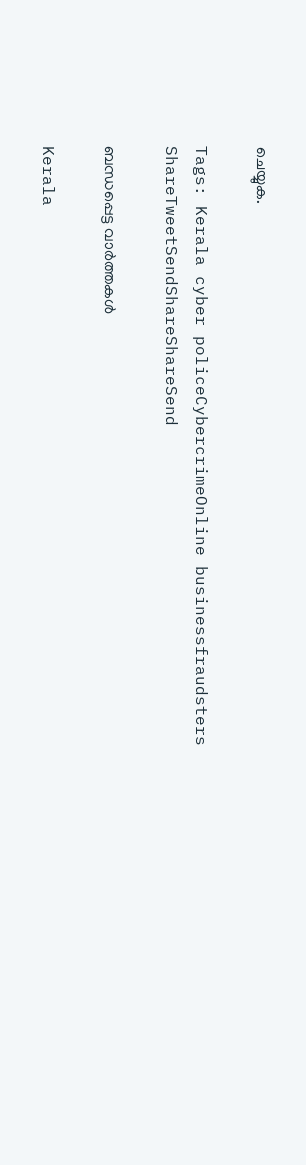ചെയ്യുക.

Tags: Kerala cyber policeCybercrimeOnline businessfraudsters
ShareTweetSendShareShareSend

ബന്ധപ്പെട്ട വാര്‍ത്തകള്‍

Kerala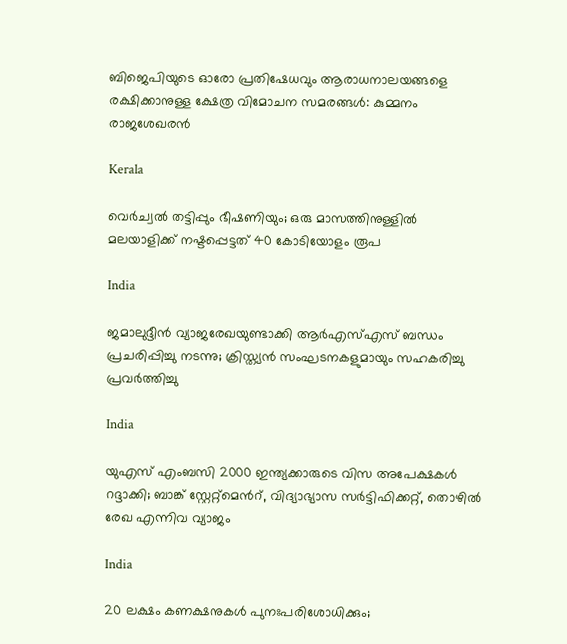ബിജെപിയുടെ ഓരോ പ്രതിഷേധവും ആരാധനാലയങ്ങളെ രക്ഷിക്കാനുള്ള ക്ഷേത്ര വിമോചന സമരങ്ങൾ: കുമ്മനം രാജശേഖരൻ

Kerala

വെര്‍ച്വല്‍ തട്ടിപ്പും ഭീഷണിയും; ഒരു മാസത്തിനുള്ളില്‍ മലയാളിക്ക് നഷ്ടപ്പെട്ടത് 40 കോടിയോളം രൂപ

India

ജമാലുദ്ദീൻ വ്യാജരേഖയുണ്ടാക്കി ആർഎസ്എസ് ബന്ധം പ്രചരിപ്പിച്ചു നടന്നു; ക്രിസ്ത്യൻ സംഘടനകളുമായും സഹകരിച്ചു പ്രവർത്തിച്ചു

India

യുഎസ് എംബസി 2000 ഇന്ത്യക്കാരുടെ വിസ അപേക്ഷകള്‍ റദ്ദാക്കി; ബാങ്ക് സ്റ്റേറ്റ്‌മെന്‍റ്, വിദ്യാഭ്യാസ സർട്ടിഫിക്കറ്റ്, തൊഴിൽ രേഖ എന്നിവ വ്യാജം

India

20 ലക്ഷം കണക്ഷനുകള്‍ പുനഃപരിശോധിക്കും;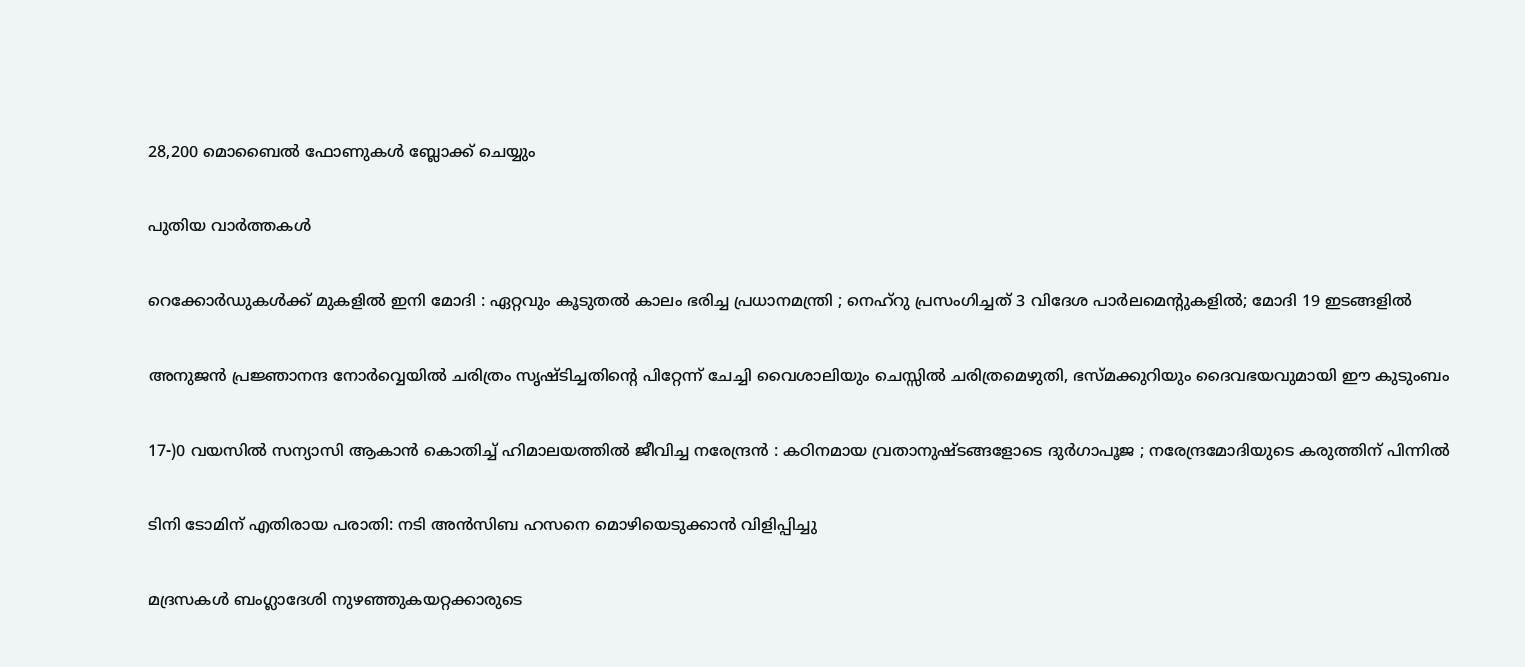28,200 മൊബൈല്‍ ഫോണുകള്‍ ബ്ലോക്ക് ചെയ്യും

പുതിയ വാര്‍ത്തകള്‍

റെക്കോർഡുകൾക്ക് മുകളിൽ ഇനി മോദി : ഏറ്റവും കൂടുതൽ കാലം ഭരിച്ച പ്രധാനമന്ത്രി ; നെഹ്‌റു പ്രസംഗിച്ചത് 3 വിദേശ പാർലമെന്റുകളിൽ; മോദി 19 ഇടങ്ങളിൽ

അനുജന്‍ പ്രജ്ഞാനന്ദ നോര്‍വ്വെയില്‍ ചരിത്രം സൃഷ്ടിച്ചതിന്റെ പിറ്റേന്ന് ചേച്ചി വൈശാലിയും ചെസ്സില്‍ ചരിത്രമെഴുതി, ഭസ്മക്കുറിയും ദൈവഭയവുമായി ഈ കുടുംബം

17-)0 വയസിൽ സന്യാസി ആകാൻ കൊതിച്ച് ഹിമാലയത്തിൽ ജീവിച്ച നരേന്ദ്രൻ : കഠിനമായ വ്രതാനുഷ്ടങ്ങളോടെ ദുർഗാപൂജ ; നരേന്ദ്രമോദിയുടെ കരുത്തിന് പിന്നിൽ

ടിനി ടോമിന് എതിരായ പരാതി: നടി അന്‍സിബ ഹസനെ മൊഴിയെടുക്കാന്‍ വിളിപ്പിച്ചു

മദ്രസകള്‍ ബംഗ്ലാദേശി നുഴഞ്ഞുകയറ്റക്കാരുടെ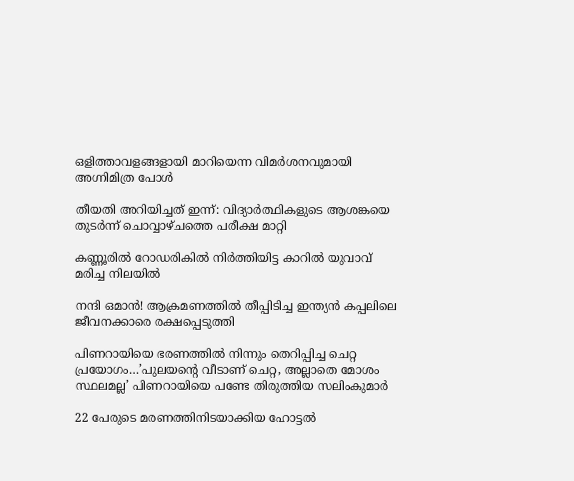ഒളിത്താവളങ്ങളായി മാറിയെന്ന വിമര്‍ശനവുമായി അഗ്നിമിത്ര പോള്‍

തീയതി അറിയിച്ചത് ഇന്ന്: വിദ്യാര്‍ത്ഥികളുടെ ആശങ്കയെ തുടര്‍ന്ന് ചൊവ്വാഴ്ചത്തെ പരീക്ഷ മാറ്റി

കണ്ണൂരില്‍ റോഡരികില്‍ നിര്‍ത്തിയിട്ട കാറില്‍ യുവാവ് മരിച്ച നിലയില്‍

നന്ദി ഒമാന്‍! ആക്രമണത്തില്‍ തീപ്പിടിച്ച ഇന്ത്യന്‍ കപ്പലിലെ ജീവനക്കാരെ രക്ഷപ്പെടുത്തി

പിണറായിയെ ഭരണത്തില്‍ നിന്നും തെറിപ്പിച്ച ചെറ്റ പ്രയോഗം…’പുലയന്റെ വീടാണ് ചെറ്റ, അല്ലാതെ മോശം സ്ഥലമല്ല’ പിണറായിയെ പണ്ടേ തിരുത്തിയ സലിംകുമാര്‍

22 പേരുടെ മരണത്തിനിടയാക്കിയ ഹോട്ടല്‍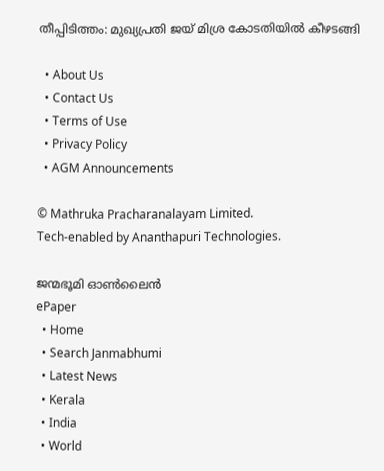തീപ്പിടിത്തം: മുഖ്യപ്രതി ജയ് മിശ്ര കോടതിയില്‍ കീഴടങ്ങി

  • About Us
  • Contact Us
  • Terms of Use
  • Privacy Policy
  • AGM Announcements

© Mathruka Pracharanalayam Limited.
Tech-enabled by Ananthapuri Technologies.

ജന്മഭൂമി ഓണ്‍ലൈന്‍
ePaper
  • Home
  • Search Janmabhumi
  • Latest News
  • Kerala
  • India
  • World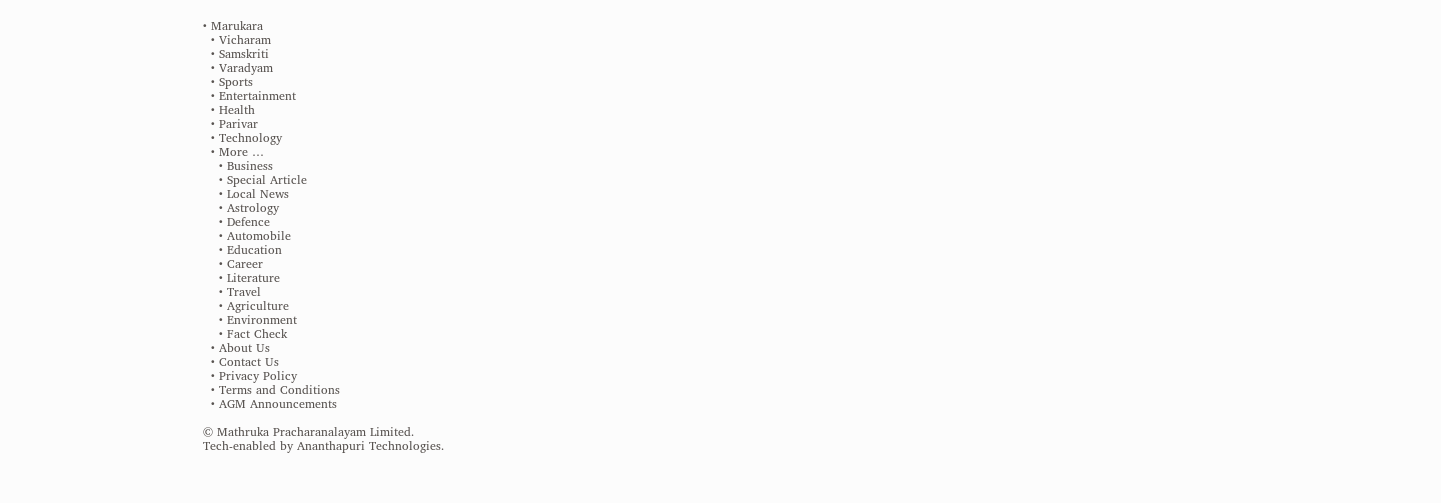• Marukara
  • Vicharam
  • Samskriti
  • Varadyam
  • Sports
  • Entertainment
  • Health
  • Parivar
  • Technology
  • More …
    • Business
    • Special Article
    • Local News
    • Astrology
    • Defence
    • Automobile
    • Education
    • Career
    • Literature
    • Travel
    • Agriculture
    • Environment
    • Fact Check
  • About Us
  • Contact Us
  • Privacy Policy
  • Terms and Conditions
  • AGM Announcements

© Mathruka Pracharanalayam Limited.
Tech-enabled by Ananthapuri Technologies.